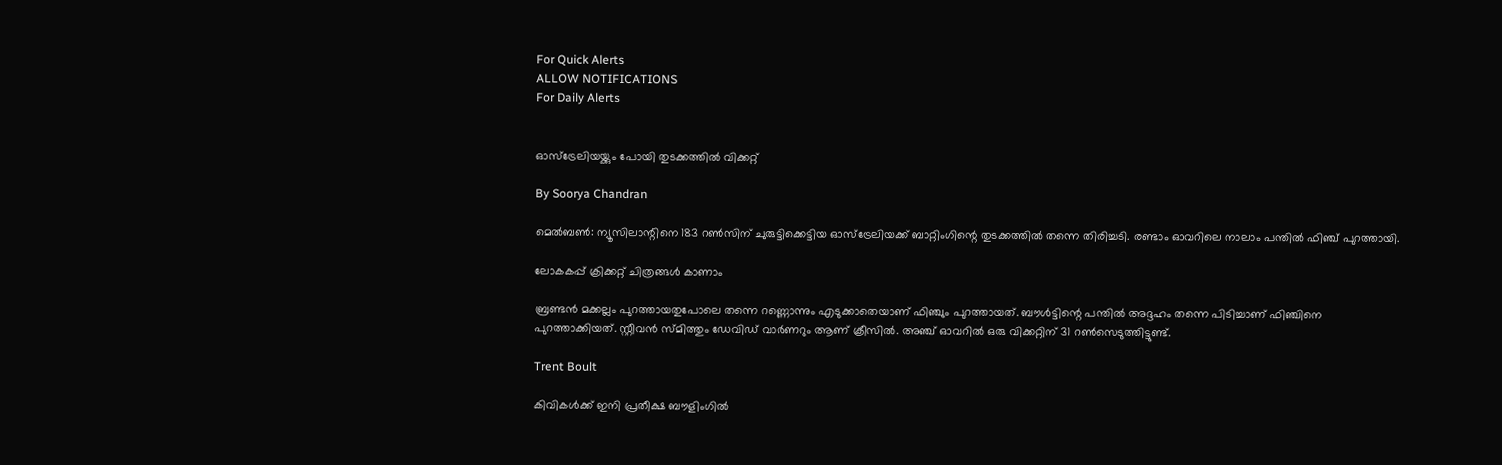For Quick Alerts
ALLOW NOTIFICATIONS
For Daily Alerts


ഓസ്‌ട്രേലിയയ്ക്കും പോയി തുടക്കത്തില്‍ വിക്കറ്റ്

By Soorya Chandran

മെല്‍ബണ്‍: ന്യൂസിലാന്റിനെ 183 റണ്‍സിന് ചുരുട്ടിക്കെട്ടിയ ഓസ്‌ട്രേലിയക്ക് ബാറ്റിംഗിന്റെ തുടക്കത്തില്‍ തന്നെ തിരിച്ചടി. രണ്ടാം ഓവറിലെ നാലാം പന്തില്‍ ഫിഞ്ച് പുറത്തായി.

ലോകകപ്പ് ക്രിക്കറ്റ് ചിത്രങ്ങള്‍ കാണാം

ബ്രണ്ടന്‍ മക്കല്ലം പുറത്തായതുപോലെ തന്നെ റണ്ണൊന്നും എടുക്കാതെയാണ് ഫിഞ്ചും പുറത്തായത്. ബൗള്‍ട്ടിന്റെ പന്തില്‍ അദ്ദഹം തന്നെ പിടിച്ചാണ് ഫിഞ്ചിനെ പുറത്താക്കിയത്. സ്റ്റീവന്‍ സ്മിത്തും ഡേവിഡ് വാര്‍ണറും ആണ് ക്രീസില്‍. അഞ്ച് ഓവറില്‍ ഒരു വിക്കറ്റിന് 31 റണ്‍സെടുത്തിട്ടുണ്ട്.

Trent Boult

കിവികള്‍ക്ക് ഇനി പ്രതീക്ഷ ബൗളിംഗില്‍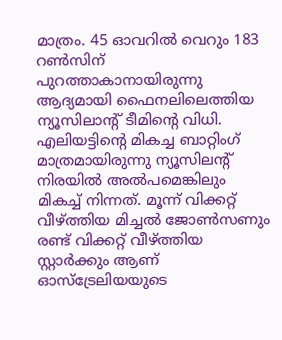മാത്രം. 45 ഓവറില്‍ വെറും 183 റണ്‍സിന് പുറത്താകാനായിരുന്നു ആദ്യമായി ഫൈനലിലെത്തിയ ന്യൂസിലാന്റ് ടീമിന്റെ വിധി. എലിയട്ടിന്റെ മികച്ച ബാറ്റിംഗ് മാത്രമായിരുന്നു ന്യൂസിലന്റ് നിരയില്‍ അല്‍പമെങ്കിലും മികച്ച് നിന്നത്. മൂന്ന് വിക്കറ്റ് വീഴ്ത്തിയ മിച്ചല്‍ ജോണ്‍സണും രണ്ട് വിക്കറ്റ് വീഴ്ത്തിയ സ്റ്റാര്‍ക്കും ആണ് ഓസ്‌ട്രേലിയയുടെ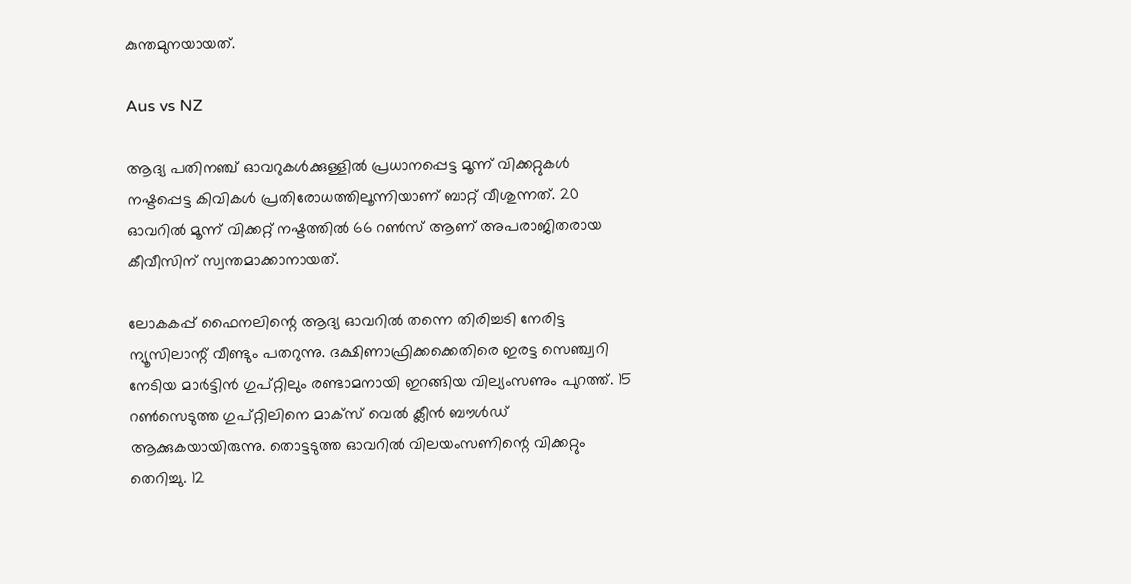കുന്തമുനയായത്.

Aus vs NZ

ആദ്യ പതിനഞ്ച് ഓവറുകള്‍ക്കുള്ളില്‍ പ്രധാനപ്പെട്ട മൂന്ന് വിക്കറ്റുകള്‍ നഷ്ടപ്പെട്ട കിവികള്‍ പ്രതിരോധത്തിലൂന്നിയാണ് ബാറ്റ് വീശുന്നത്. 20 ഓവറില്‍ മൂന്ന് വിക്കറ്റ് നഷ്ടത്തില്‍ 66 റണ്‍സ് ആണ് അപരാജിതരായ കീവീസിന് സ്വന്തമാക്കാനായത്.

ലോകകപ്പ് ഫൈനലിന്റെ ആദ്യ ഓവറില്‍ തന്നെ തിരിച്ചടി നേരിട്ട ന്യൂസിലാന്റ് വീണ്ടും പതറുന്നു. ദക്ഷിണാഫ്രിക്കക്കെതിരെ ഇരട്ട സെഞ്ച്വറി നേടിയ മാര്‍ട്ടിന്‍ ഗുപ്റ്റിലും രണ്ടാമനായി ഇറങ്ങിയ വില്യംസണും പുറത്ത്. 15 റണ്‍സെടുത്ത ഗുപ്റ്റിലിനെ മാക്‌സ് വെല്‍ ക്ലീന്‍ ബൗള്‍ഡ് ആക്കുകയായിരുന്നു. തൊട്ടടുത്ത ഓവറില്‍ വിലയംസണിന്റെ വിക്കറ്റും തെറിച്ചു. 12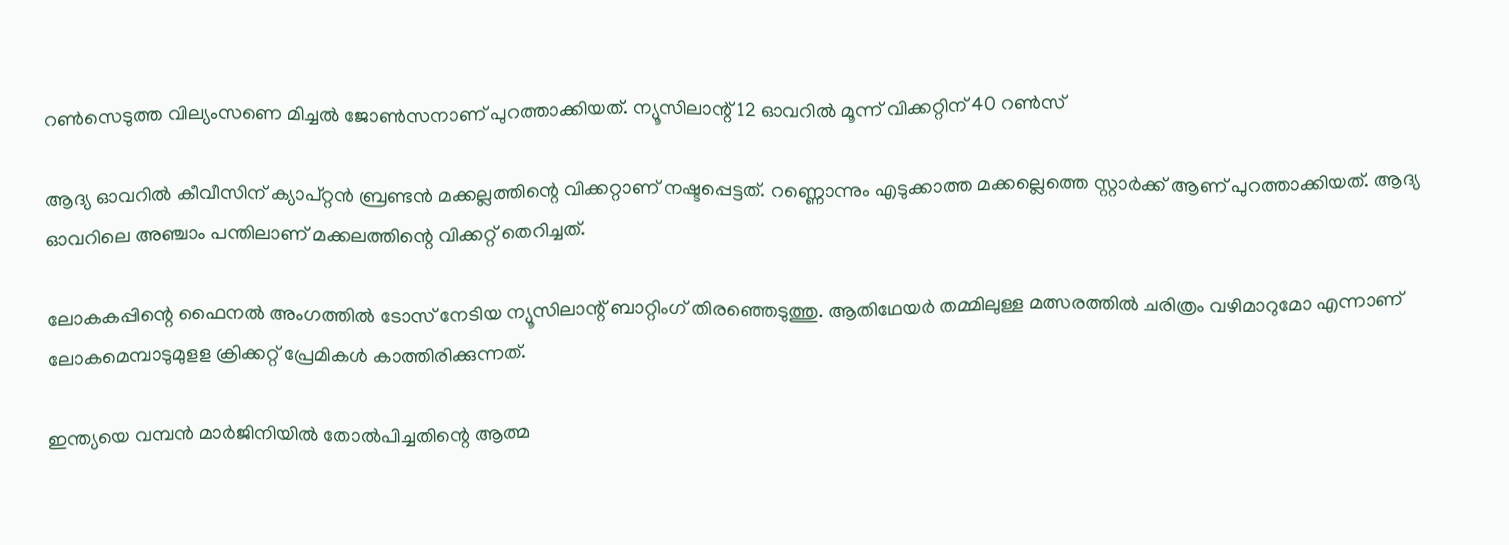റണ്‍സെടുത്ത വില്യംസണെ മിച്ചല്‍ ജോണ്‍സനാണ് പുറത്താക്കിയത്. ന്യൂസിലാന്റ് 12 ഓവറില്‍ മൂന്ന് വിക്കറ്റിന് 40 റണ്‍സ്

ആദ്യ ഓവറില്‍ കീവീസിന് ക്യാപ്റ്റന്‍ ബ്രണ്ടന്‍ മക്കല്ലത്തിന്റെ വിക്കറ്റാണ് നഷ്ടപ്പെട്ടത്. റണ്ണൊന്നും എടുക്കാത്ത മക്കല്ലെത്തെ സ്റ്റാര്‍ക്ക് ആണ് പുറത്താക്കിയത്. ആദ്യ ഓവറിലെ അഞ്ചാം പന്തിലാണ് മക്കലത്തിന്റെ വിക്കറ്റ് തെറിച്ചത്.

ലോകകപ്പിന്റെ ഫൈനല്‍ അംഗത്തില്‍ ടോസ് നേടിയ ന്യൂസിലാന്റ് ബാറ്റിംഗ് തിരഞ്ഞെടുത്തു. ആതിഥേയര്‍ തമ്മിലുള്ള മത്സരത്തില്‍ ചരിത്രം വഴിമാറുമോ എന്നാണ് ലോകമെമ്പാടുമുളള ക്രിക്കറ്റ് പ്രേമികള്‍ കാത്തിരിക്കുന്നത്.

ഇന്ത്യയെ വമ്പന്‍ മാര്‍ജിനിയില്‍ തോല്‍പിച്ചതിന്റെ ആത്മ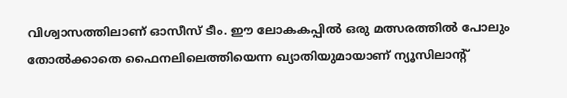വിശ്വാസത്തിലാണ് ഓസീസ് ടീം. ഈ ലോകകപ്പില്‍ ഒരു മത്സരത്തില്‍ പോലും തോല്‍ക്കാതെ ഫൈനലിലെത്തിയെന്ന ഖ്യാതിയുമായാണ് ന്യൂസിലാന്റ്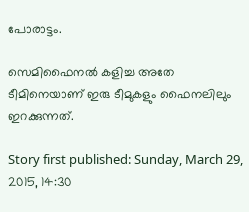പോരാട്ടം.

സെമിഫൈനല്‍ കളിച്ച അതേ ടീമിനെയാണ് ഇരു ടീമുകളും ഫൈനലിലും ഇറക്കുന്നത്.

Story first published: Sunday, March 29, 2015, 14:30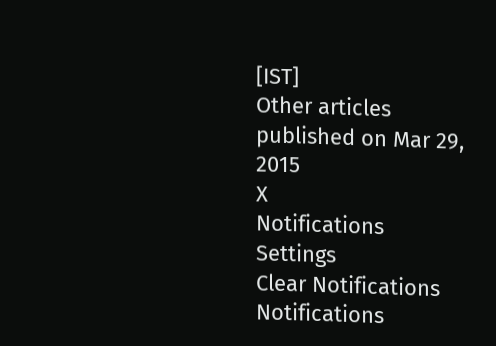[IST]
Other articles published on Mar 29, 2015
X
Notifications
Settings
Clear Notifications
Notifications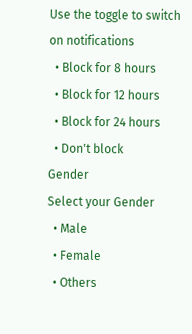Use the toggle to switch on notifications
  • Block for 8 hours
  • Block for 12 hours
  • Block for 24 hours
  • Don't block
Gender
Select your Gender
  • Male
  • Female
  • Others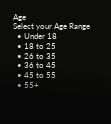Age
Select your Age Range
  • Under 18
  • 18 to 25
  • 26 to 35
  • 36 to 45
  • 45 to 55
  • 55+